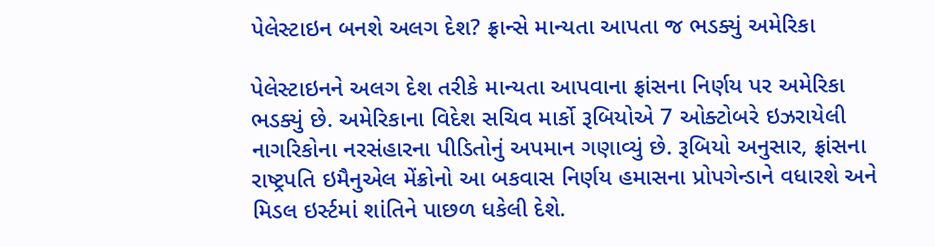પેલેસ્ટાઇન બનશે અલગ દેશ? ફ્રાન્સે માન્યતા આપતા જ ભડક્યું અમેરિકા

પેલેસ્ટાઇનને અલગ દેશ તરીકે માન્યતા આપવાના ફ્રાંસના નિર્ણય પર અમેરિકા ભડક્યું છે. અમેરિકાના વિદેશ સચિવ માર્કો રૂબિયોએ 7 ઓક્ટોબરે ઇઝરાયેલી નાગરિકોના નરસંહારના પીડિતોનું અપમાન ગણાવ્યું છે. રૂબિયો અનુસાર, ફ્રાંસના રાષ્ટ્રપતિ ઇમૈનુએલ મેંક્રોનો આ બકવાસ નિર્ણય હમાસના પ્રોપગેન્ડાને વધારશે અને મિડલ ઇર્સ્ટમાં શાંતિને પાછળ ધકેલી દેશે.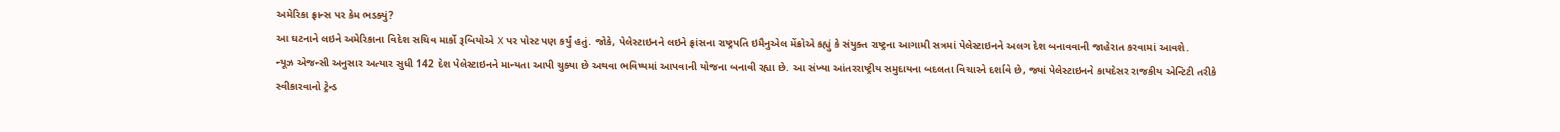અમેરિકા ફ્રાન્સ પર કેમ ભડક્યું?
આ ઘટનાને લઇને અમેરિકાના વિદેશ સચિવ માર્કો રૂબિયોએ X પર પોસ્ટ પણ કર્યું હતું. જોકે, પેલેસ્ટાઇનને લઇને ફ્રાંસના રાષ્ટ્રપતિ ઇમૈનુએલ મેંક્રોએ કહ્યું કે સંયુક્ત રાષ્ટ્રના આગામી સત્રમાં પેલેસ્ટાઇનને અલગ દેશ બનાવવાની જાહેરાત કરવામાં આવશે.
ન્યૂઝ એજન્સી અનુસાર અત્યાર સુધી 142 દેશ પેલેસ્ટાઇનને માન્યતા આપી ચુક્યા છે અથવા ભવિષ્યમાં આપવાની યોજના બનાવી રહ્યા છે. આ સંખ્યા આંતરરાષ્ટ્રીય સમુદાયના બદલતા વિચારને દર્શાવે છે, જ્યાં પેલેસ્ટાઇનને કાયદેસર રાજકીય એન્ટિટી તરીકે સ્વીકારવાનો ટ્રેન્ડ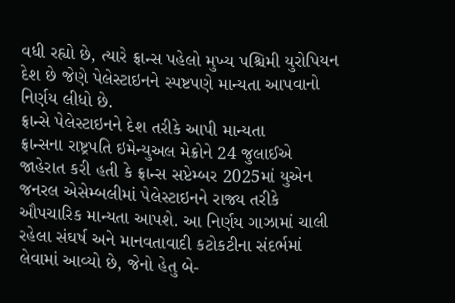વધી રહ્યો છે, ત્યારે ફ્રાન્સ પહેલો મુખ્ય પશ્ચિમી યુરોપિયન દેશ છે જેણે પેલેસ્ટાઇનને સ્પષ્ટપણે માન્યતા આપવાનો નિર્ણય લીધો છે.
ફ્રાન્સે પેલેસ્ટાઇનને દેશ તરીકે આપી માન્યતા
ફ્રાન્સના રાષ્ટ્રપતિ ઇમેન્યુઅલ મેક્રોને 24 જુલાઈએ જાહેરાત કરી હતી કે ફ્રાન્સ સપ્ટેમ્બર 2025માં યુએન જનરલ એસેમ્બલીમાં પેલેસ્ટાઇનને રાજ્ય તરીકે ઔપચારિક માન્યતા આપશે. આ નિર્ણય ગાઝામાં ચાલી રહેલા સંઘર્ષ અને માનવતાવાદી કટોકટીના સંદર્ભમાં લેવામાં આવ્યો છે, જેનો હેતુ બે-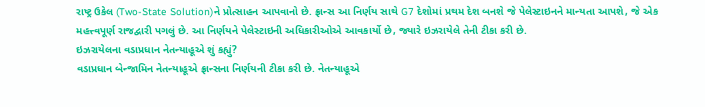રાષ્ટ્ર ઉકેલ (Two-State Solution)ને પ્રોત્સાહન આપવાનો છે. ફ્રાન્સ આ નિર્ણય સાથે G7 દેશોમાં પ્રથમ દેશ બનશે જે પેલેસ્ટાઇનને માન્યતા આપશે, જે એક મહત્ત્વપૂર્ણ રાજદ્વારી પગલું છે. આ નિર્ણયને પેલેસ્ટાઇની અધિકારીઓએ આવકાર્યો છે, જ્યારે ઇઝરાયેલે તેની ટીકા કરી છે.
ઇઝરાયેલના વડાપ્રધાન નેતન્યાહૂએ શું કહ્યું?
વડાપ્રધાન બેન્જામિન નેતન્યાહૂએ ફ્રાન્સના નિર્ણયની ટીકા કરી છે. નેતન્યાહૂએ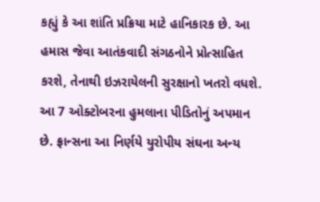કહ્યું કે આ શાંતિ પ્રક્રિયા માટે હાનિકારક છે. આ હમાસ જેવા આતંકવાદી સંગઠનોને પ્રોત્સાહિત કરશે, તેનાથી ઇઝરાયેલની સુરક્ષાનો ખતરો વધશે.
આ 7 ઓક્ટોબરના હુમલાના પીડિતોનું અપમાન છે. ફ્રાન્સના આ નિર્ણયે યુરોપીય સંઘના અન્ય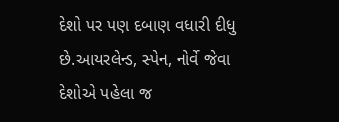દેશો પર પણ દબાણ વધારી દીધુ છે.આયરલેન્ડ, સ્પેન, નોર્વે જેવા દેશોએ પહેલા જ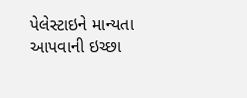પેલેસ્ટાઇને માન્યતા આપવાની ઇચ્છા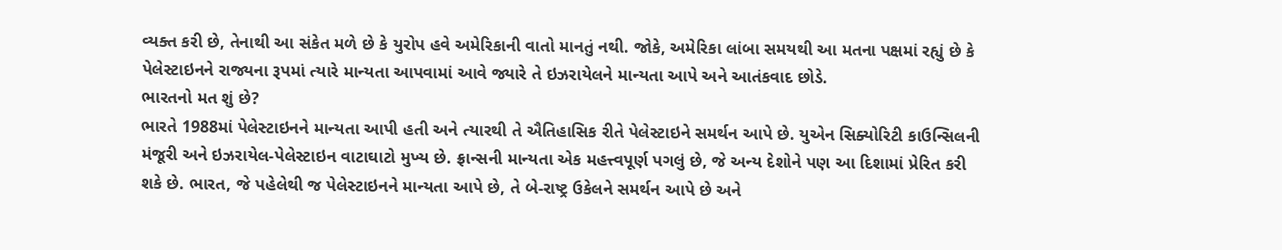વ્યક્ત કરી છે, તેનાથી આ સંકેત મળે છે કે યુરોપ હવે અમેરિકાની વાતો માનતું નથી. જોકે, અમેરિકા લાંબા સમયથી આ મતના પક્ષમાં રહ્યું છે કે પેલેસ્ટાઇનને રાજ્યના રૂપમાં ત્યારે માન્યતા આપવામાં આવે જ્યારે તે ઇઝરાયેલને માન્યતા આપે અને આતંકવાદ છોડે.
ભારતનો મત શું છે?
ભારતે 1988માં પેલેસ્ટાઇનને માન્યતા આપી હતી અને ત્યારથી તે ઐતિહાસિક રીતે પેલેસ્ટાઇને સમર્થન આપે છે. યુએન સિક્યોરિટી કાઉન્સિલની મંજૂરી અને ઇઝરાયેલ-પેલેસ્ટાઇન વાટાઘાટો મુખ્ય છે. ફ્રાન્સની માન્યતા એક મહત્ત્વપૂર્ણ પગલું છે, જે અન્ય દેશોને પણ આ દિશામાં પ્રેરિત કરી શકે છે. ભારત, જે પહેલેથી જ પેલેસ્ટાઇનને માન્યતા આપે છે, તે બે-રાષ્ટ્ર ઉકેલને સમર્થન આપે છે અને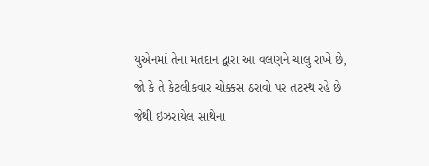યુએનમાં તેના મતદાન દ્વારા આ વલણને ચાલુ રાખે છે, જો કે તે કેટલીકવાર ચોક્કસ ઠરાવો પર તટસ્થ રહે છે જેથી ઇઝરાયેલ સાથેના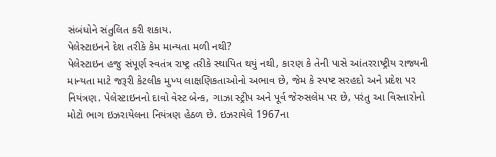સંબંધોને સંતુલિત કરી શકાય.
પેલેસ્ટાઇનને દેશ તરીકે કેમ માન્યતા મળી નથી?
પેલેસ્ટાઇન હજુ સંપૂર્ણ સ્વતંત્ર રાષ્ટ્ર તરીકે સ્થાપિત થયું નથી, કારણ કે તેની પાસે આંતરરાષ્ટ્રીય રાજ્યની માન્યતા માટે જરૂરી કેટલીક મુખ્ય લાક્ષણિકતાઓનો અભાવ છે, જેમ કે સ્પષ્ટ સરહદો અને પ્રદેશ પર નિયંત્રણ. પેલેસ્ટાઇનનો દાવો વેસ્ટ બેન્ક, ગાઝા સ્ટ્રીપ અને પૂર્વ જેરુસલેમ પર છે, પરંતુ આ વિસ્તારોનો મોટો ભાગ ઇઝરાયેલના નિયંત્રણ હેઠળ છે. ઇઝરાયેલે 1967ના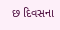છ દિવસના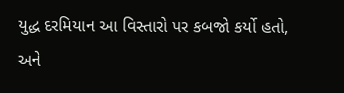યુદ્ધ દરમિયાન આ વિસ્તારો પર કબજો કર્યો હતો, અને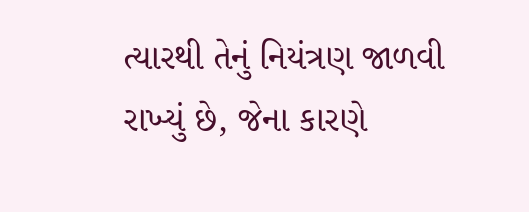ત્યારથી તેનું નિયંત્રણ જાળવી રાખ્યું છે, જેના કારણે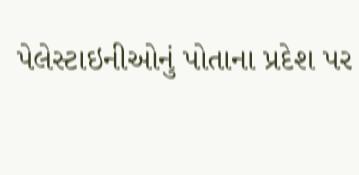પેલેસ્ટાઇનીઓનું પોતાના પ્રદેશ પર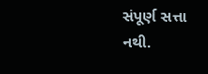સંપૂર્ણ સત્તા નથી.